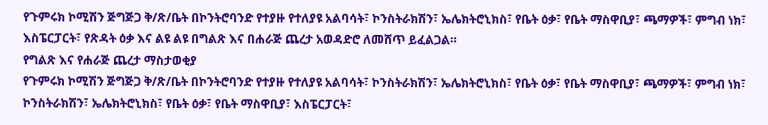የጉምሩክ ኮሚሽን ጅግጅጋ ቅ/ጽ/ቤት በኮንትሮባንድ የተያዙ የተለያዩ አልባሳት፣ ኮንስትራክሽን፣ ኤሌክትሮኒክስ፣ የቤት ዕቃ፣ የቤት ማስዋቢያ፣ ጫማዎች፣ ምግብ ነክ፣ እስፔርፓርት፣ የጽዳት ዕቃ እና ልዩ ልዩ በግልጽ እና በሐራጅ ጨረታ አወዳድሮ ለመሸጥ ይፈልጋል።
የግልጽ እና የሐራጅ ጨረታ ማስታወቂያ
የጉምሩክ ኮሚሽን ጅግጅጋ ቅ/ጽ/ቤት በኮንትሮባንድ የተያዙ የተለያዩ አልባሳት፣ ኮንስትራክሽን፣ ኤሌክትሮኒክስ፣ የቤት ዕቃ፣ የቤት ማስዋቢያ፣ ጫማዎች፣ ምግብ ነክ፣ ኮንስትራክሽን፣ ኤሌክትሮኒክስ፣ የቤት ዕቃ፣ የቤት ማስዋቢያ፣ እስፔርፓርት፣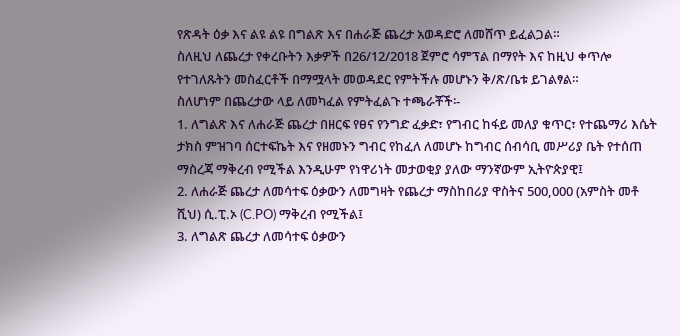የጽዳት ዕቃ እና ልዩ ልዩ በግልጽ እና በሐራጅ ጨረታ አወዳድሮ ለመሸጥ ይፈልጋል።
ስለዚህ ለጨረታ የቀረቡትን እቃዎች በ26/12/2018 ጀምሮ ሳምፕል በማየት እና ከዚህ ቀጥሎ የተገለጹትን መስፈርቶች በማሟላት መወዳደር የምትችሉ መሆኑን ቅ/ጽ/ቤቱ ይገልፃል።
ስለሆነም በጨረታው ላይ ለመካፈል የምትፈልጉ ተጫራቾች፡-
1. ለግልጽ እና ለሐራጅ ጨረታ በዘርፍ የፀና የንግድ ፈቃድ፣ የግብር ከፋይ መለያ ቁጥር፣ የተጨማሪ እሴት ታክስ ምዝገባ ሰርተፍኬት እና የዘመኑን ግብር የከፈለ ለመሆኑ ከግብር ሰብሳቢ መሥሪያ ቤት የተሰጠ ማስረጃ ማቅረብ የሚችል እንዲሁም የነዋሪነት መታወቂያ ያለው ማንኛውም ኢትዮጵያዊ፤
2. ለሐራጅ ጨረታ ለመሳተፍ ዕቃውን ለመግዛት የጨረታ ማስከበሪያ ዋስትና 500,000 (አምስት መቶ ሺህ) ሲ.ፒ.ኦ (C.PO) ማቅረብ የሚችል፤
3. ለግልጽ ጨረታ ለመሳተፍ ዕቃውን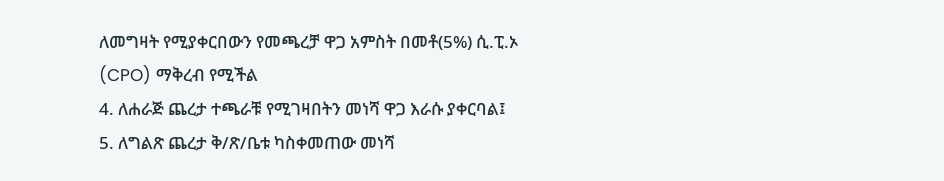ለመግዛት የሚያቀርበውን የመጫረቻ ዋጋ አምስት በመቶ(5%) ሲ.ፒ.ኦ (CPO) ማቅረብ የሚችል
4. ለሐራጅ ጨረታ ተጫራቹ የሚገዛበትን መነሻ ዋጋ እራሱ ያቀርባል፤
5. ለግልጽ ጨረታ ቅ/ጽ/ቤቱ ካስቀመጠው መነሻ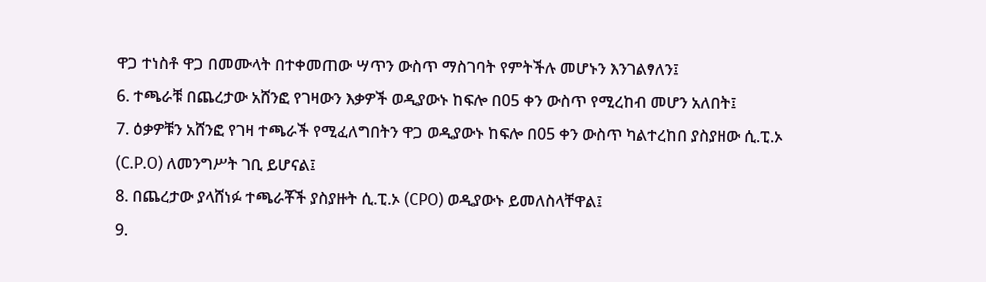ዋጋ ተነስቶ ዋጋ በመሙላት በተቀመጠው ሣጥን ውስጥ ማስገባት የምትችሉ መሆኑን እንገልፃለን፤
6. ተጫራቹ በጨረታው አሸንፎ የገዛውን እቃዎች ወዲያውኑ ከፍሎ በ05 ቀን ውስጥ የሚረከብ መሆን አለበት፤
7. ዕቃዎቹን አሸንፎ የገዛ ተጫራች የሚፈለግበትን ዋጋ ወዲያውኑ ከፍሎ በ05 ቀን ውስጥ ካልተረከበ ያስያዘው ሲ.ፒ.ኦ (C.P.O) ለመንግሥት ገቢ ይሆናል፤
8. በጨረታው ያላሸነፉ ተጫራቾች ያስያዙት ሲ.ፒ.ኦ (CPO) ወዲያውኑ ይመለስላቸዋል፤
9.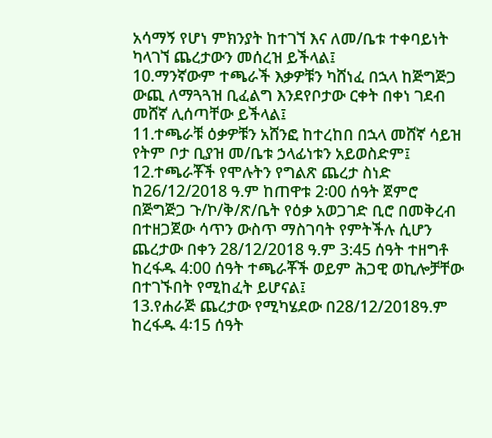አሳማኝ የሆነ ምክንያት ከተገኘ እና ለመ/ቤቱ ተቀባይነት ካላገኘ ጨረታውን መሰረዝ ይችላል፤
10.ማንኛውም ተጫራች እቃዎቹን ካሸነፈ በኋላ ከጅግጅጋ ውጪ ለማጓጓዝ ቢፈልግ እንደየቦታው ርቀት በቀነ ገደብ መሸኛ ሊሰጣቸው ይችላል፤
11.ተጫራቹ ዕቃዎቹን አሸንፎ ከተረከበ በኋላ መሸኛ ሳይዝ የትም ቦታ ቢያዝ መ/ቤቱ ኃላፊነቱን አይወስድም፤
12.ተጫራቾች የሞሉትን የግልጽ ጨረታ ስነድ ከ26/12/2018 ዓ.ም ከጠዋቱ 2፡00 ሰዓት ጀምሮ በጅግጅጋ ጉ/ኮ/ቅ/ጽ/ቤት የዕቃ አወጋገድ ቢሮ በመቅረብ በተዘጋጀው ሳጥን ውስጥ ማስገባት የምትችሉ ሲሆን ጨረታው በቀን 28/12/2018 ዓ.ም 3:45 ሰዓት ተዘግቶ ከረፋዱ 4:00 ሰዓት ተጫራቾች ወይም ሕጋዊ ወኪሎቻቸው በተገኙበት የሚከፈት ይሆናል፤
13.የሐራጅ ጨረታው የሚካሄደው በ28/12/2018ዓ.ም ከረፋዱ 4፡15 ሰዓት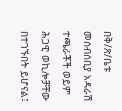በቅ/ጽ/ቤቱ መሰብሰቢያ አዳራሽ ተጫራቾች ወይም ሕጋዊ ወኪሎቻቸው በተገኙበት ይሆናል፤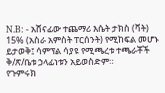N.B: - አሸናፊው ተጨማሪ እሴት ታክስ (ቫት) 15% (አስራ አምስት ፐርሰንት) የሚከፍል መሆኑ ይታወቅ፤ ሳምፕል ሳያዩ የሚጫረቱ ተጫራቾች ቅ/ጽ/ቤቱ ኃላፊነቱን አይወስድም።
የጉምሩክ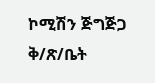ኮሚሽን ጅግጅጋ ቅ/ጽ/ቤት